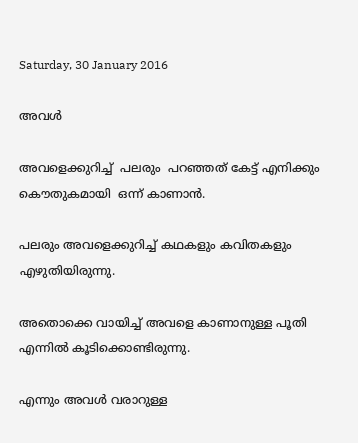Saturday, 30 January 2016

അവള്‍

അവളെക്കുറിച്ച്  പലരും  പറഞ്ഞത് കേട്ട് എനിക്കും കൌതുകമായി  ഒന്ന് കാണാന്‍.

പലരും അവളെക്കുറിച്ച് കഥകളും കവിതകളും എഴുതിയിരുന്നു.

അതൊക്കെ വായിച്ച് അവളെ കാണാനുള്ള പൂതി എന്നില്‍ കൂടിക്കൊണ്ടിരുന്നു.

എന്നും അവള്‍ വരാറുള്ള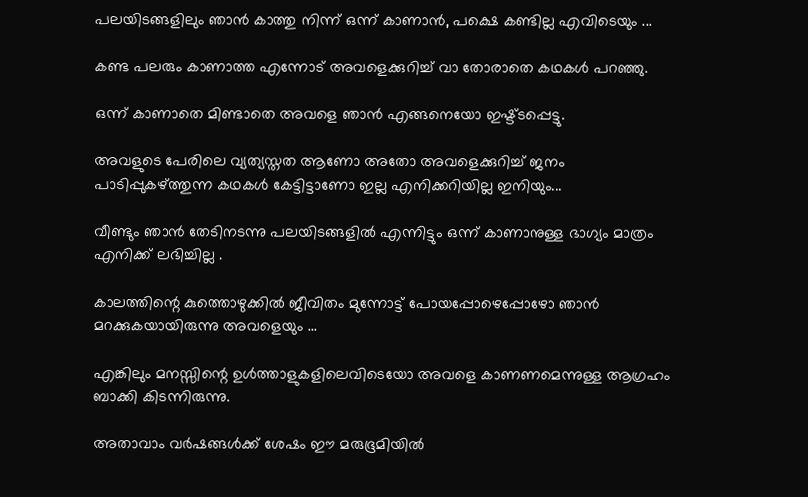പലയിടങ്ങളിലും ഞാന്‍ കാത്തു നിന്ന് ഒന്ന് കാണാന്‍, പക്ഷെ കണ്ടില്ല എവിടെയും ...

കണ്ട പലരും കാണാത്ത എന്നോട് അവളെക്കുറിച്ച് വാ തോരാതെ കഥകള്‍ പറഞ്ഞു.

ഒന്ന് കാണാതെ മിണ്ടാതെ അവളെ ഞാന്‍ എങ്ങനെയോ ഇഷ്ട്ടപ്പെട്ടു.

അവളുടെ പേരിലെ വ്യത്യസ്തത ആണോ അതോ അവളെക്കുറിച്ച് ജനം പാടിപ്പുകഴ്ത്തുന്ന കഥകള്‍ കേട്ടിട്ടാണോ ഇല്ല എനിക്കറിയില്ല ഇനിയും...

വീണ്ടും ഞാന്‍ തേടിനടന്നു പലയിടങ്ങളില്‍ എന്നിട്ടും ഒന്ന് കാണാനുള്ള ഭാഗ്യം മാത്രം എനിക്ക് ലഭിച്ചില്ല .

കാലത്തിന്റെ കുത്തൊഴുക്കില്‍ ജീവിതം മുന്നോട്ട് പോയപ്പോഴെപ്പോഴോ ഞാന്‍ മറക്കുകയായിരുന്നു അവളെയും ...

എങ്കിലും മനസ്സിന്റെ ഉള്‍ത്താളുകളിലെവിടെയോ അവളെ കാണണമെന്നുള്ള ആഗ്രഹം ബാക്കി കിടന്നിരുന്നു.

അതാവാം വര്‍ഷങ്ങള്‍ക്ക് ശേഷം ഈ മരുഭൂമിയില്‍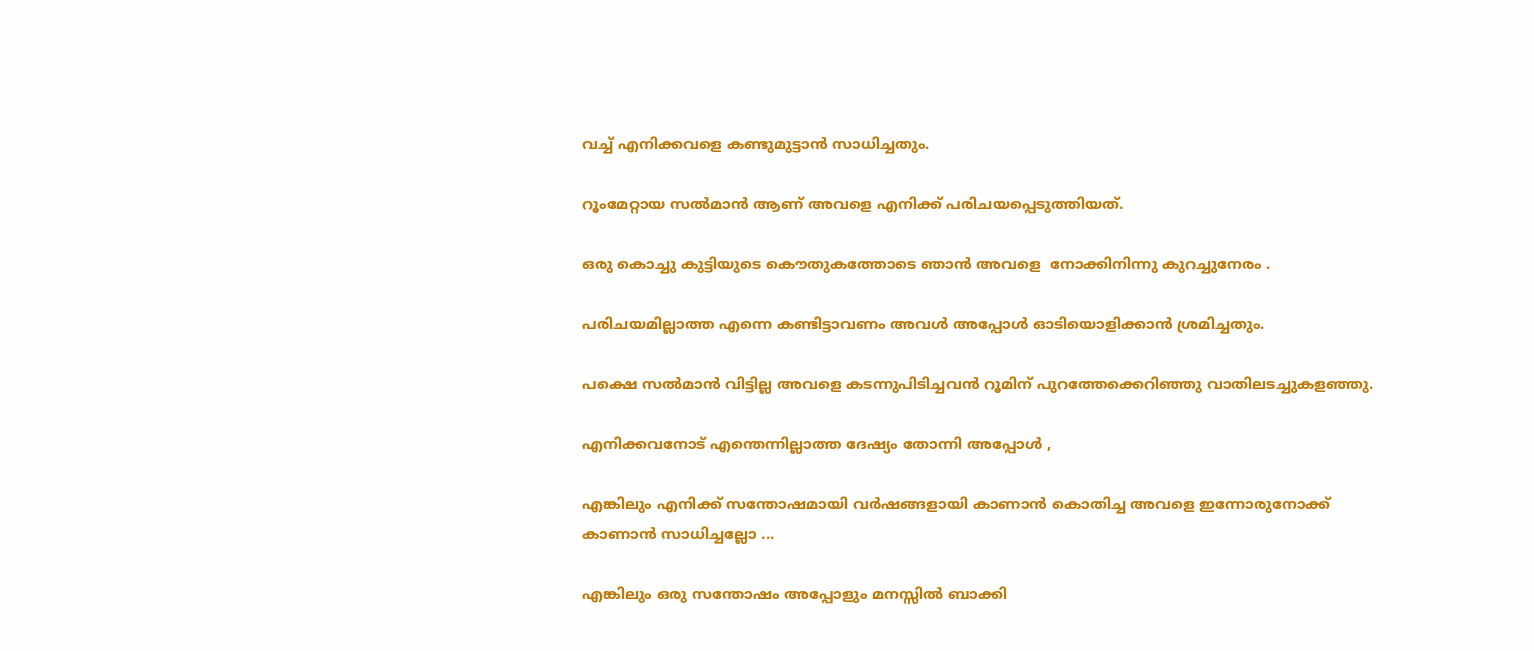വച്ച് എനിക്കവളെ കണ്ടുമുട്ടാന്‍ സാധിച്ചതും.

റൂംമേറ്റായ സല്‍മാന്‍ ആണ് അവളെ എനിക്ക് പരിചയപ്പെടുത്തിയത്.

ഒരു കൊച്ചു കുട്ടിയുടെ കൌതുകത്തോടെ ഞാന്‍ അവളെ  നോക്കിനിന്നു കുറച്ചുനേരം .

പരിചയമില്ലാത്ത എന്നെ കണ്ടിട്ടാവണം അവള്‍ അപ്പോള്‍ ഓടിയൊളിക്കാന്‍ ശ്രമിച്ചതും.

പക്ഷെ സല്‍മാന്‍ വിട്ടില്ല അവളെ കടന്നുപിടിച്ചവന്‍ റൂമിന് പുറത്തേക്കെറിഞ്ഞു വാതിലടച്ചുകളഞ്ഞു.

എനിക്കവനോട് എന്തെന്നില്ലാത്ത ദേഷ്യം തോന്നി അപ്പോള്‍ ,

എങ്കിലും എനിക്ക് സന്തോഷമായി വര്‍ഷങ്ങളായി കാണാന്‍ കൊതിച്ച അവളെ ഇന്നോരുനോക്ക് കാണാന്‍ സാധിച്ചല്ലോ ...

എങ്കിലും ഒരു സന്തോഷം അപ്പോളും മനസ്സില്‍ ബാക്കി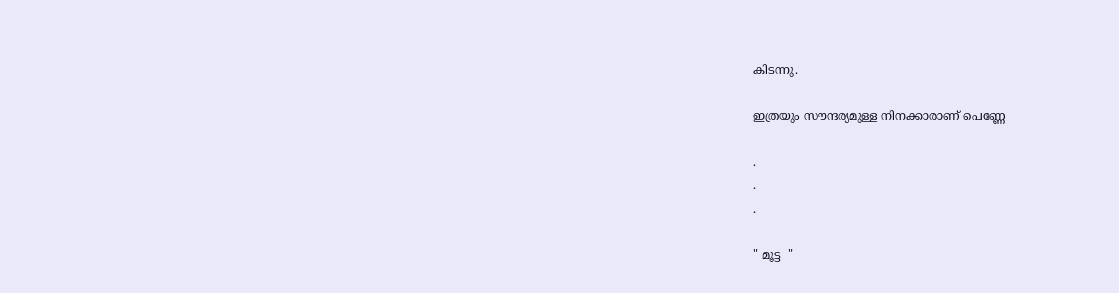കിടന്നു.

ഇത്രയും സൗന്ദര്യമുള്ള നിനക്കാരാണ് പെണ്ണേ

.
.
.

" മൂട്ട  "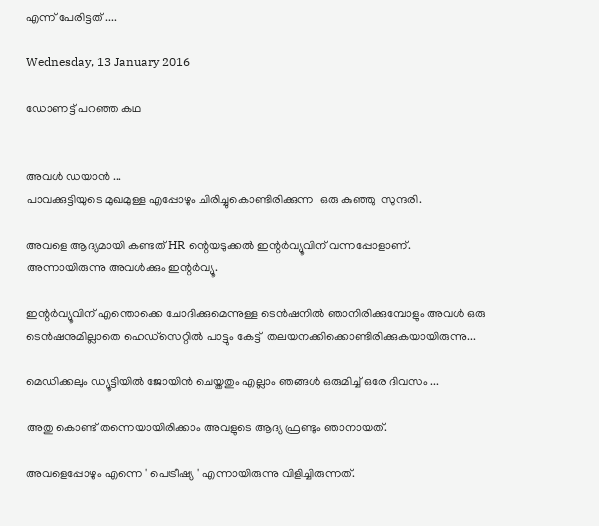എന്ന് പേരിട്ടത് ....

Wednesday, 13 January 2016

ഡോണട്ട് പറഞ്ഞ കഥ


അവള്‍ ഡയാന്‍ ...
പാവക്കുട്ടിയുടെ മുഖമുള്ള എപ്പോഴും ചിരിച്ചുകൊണ്ടിരിക്കുന്ന  ഒരു കുഞ്ഞു  സുന്ദരി.

അവളെ ആദ്യമായി കണ്ടത് HR ന്റെയടുക്കല്‍ ഇന്റര്‍വ്യൂവിന് വന്നപ്പോളാണ്.
അന്നായിരുന്നു അവള്‍ക്കും ഇന്റര്‍വ്യൂ.

ഇന്റര്‍വ്യൂവിന് എന്തൊക്കെ ചോദിക്കുമെന്നുള്ള ടെന്‍ഷനിൽ ഞാനിരിക്കുമ്പോളും അവള്‍ ഒരു ടെൻഷനുമില്ലാതെ ഹെഡ്സെറ്റില്‍ പാട്ടും കേട്ട്  തലയനക്കിക്കൊണ്ടിരിക്കുകയായിരുന്നു...

മെഡിക്കലും ഡ്യൂട്ടിയില്‍ ജോയിന്‍ ചെയ്തതും എല്ലാം ഞങ്ങള്‍ ഒരുമിച്ച് ഒരേ ദിവസം ...

അതു കൊണ്ട് തന്നെയായിരിക്കാം അവളുടെ ആദ്യ ഫ്രണ്ടും ഞാനായത്.

അവളെപ്പോഴും എന്നെ ' പെട്രീഷ്യ ' എന്നായിരുന്നു വിളിച്ചിരുന്നത്‌.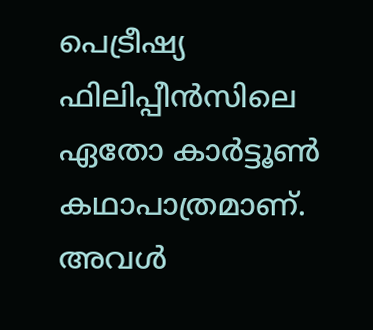പെട്രീഷ്യ ഫിലിപ്പീന്‍സിലെ ഏതോ കാര്‍ട്ടൂണ്‍ കഥാപാത്രമാണ്.
അവൾ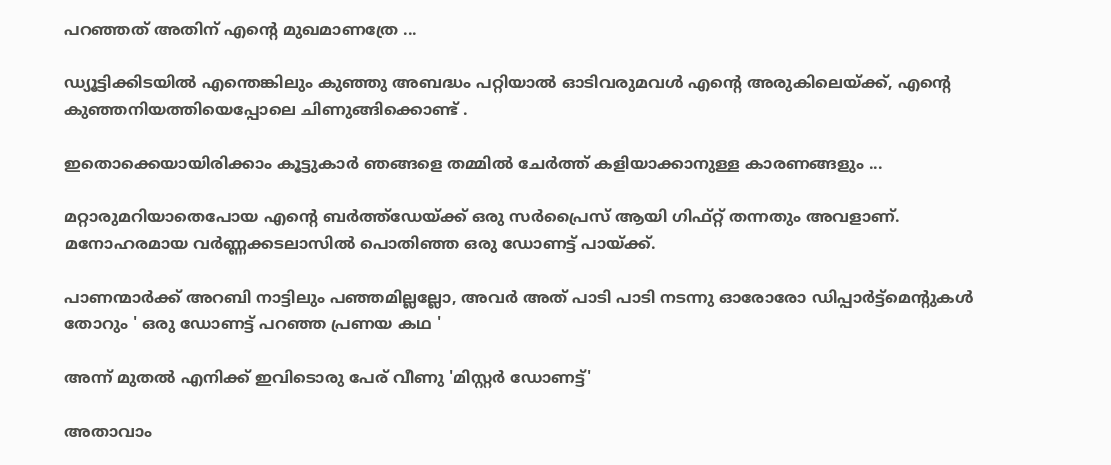പറഞ്ഞത് അതിന് എന്റെ മുഖമാണത്രേ ...

ഡ്യൂട്ടിക്കിടയില്‍ എന്തെങ്കിലും കുഞ്ഞു അബദ്ധം പറ്റിയാല്‍ ഓടിവരുമവള്‍ എന്‍റെ അരുകിലെയ്ക്ക്, എന്റെ കുഞ്ഞനിയത്തിയെപ്പോലെ ചിണുങ്ങിക്കൊണ്ട് .

ഇതൊക്കെയായിരിക്കാം കൂട്ടുകാര്‍ ഞങ്ങളെ തമ്മില്‍ ചേർത്ത് കളിയാക്കാനുള്ള കാരണങ്ങളും ...

മറ്റാരുമറിയാതെപോയ എന്‍റെ ബര്‍ത്ത്ഡേയ്ക്ക് ഒരു സര്‍പ്രൈസ് ആയി ഗിഫ്റ്റ് തന്നതും അവളാണ്. മനോഹരമായ വര്‍ണ്ണക്കടലാസില്‍ പൊതിഞ്ഞ ഒരു ഡോണട്ട് പായ്ക്ക്.

പാണന്മാർക്ക് അറബി നാട്ടിലും പഞ്ഞമില്ലല്ലോ, അവർ അത് പാടി പാടി നടന്നു ഓരോരോ ഡിപ്പാർട്ട്മെന്റുകൾ തോറും ' ഒരു ഡോണട്ട് പറഞ്ഞ പ്രണയ കഥ '

അന്ന് മുതൽ എനിക്ക് ഇവിടൊരു പേര് വീണു 'മിസ്റ്റർ ഡോണട്ട്'

അതാവാം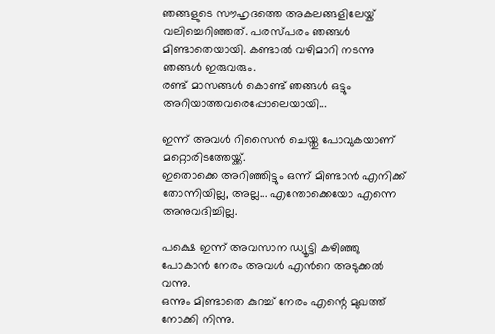ഞങ്ങളുടെ സൗഹൃദത്തെ അകലങ്ങളിലേയ്ക് വലിച്ചെറിഞ്ഞത്. പരസ്പരം ഞങ്ങള്‍ മിണ്ടാതെയായി. കണ്ടാല്‍ വഴിമാറി നടന്നു ഞങ്ങള്‍ ഇരുവരും.
രണ്ട് മാസങ്ങള്‍ കൊണ്ട് ഞങ്ങള്‍ ഒട്ടും അറിയാത്തവരെപ്പോലെയായി...

ഇന്ന് അവള്‍ റിസൈന്‍ ചെയ്തു പോവുകയാണ് മറ്റൊരിടത്തേയ്ക്ക്.
ഇതൊക്കെ അറിഞ്ഞിട്ടും ഒന്ന് മിണ്ടാന്‍ എനിക്ക് തോന്നിയില്ല, അല്ല... എന്തോക്കെയോ എന്നെ അനുവദിച്ചില്ല.

പക്ഷെ ഇന്ന് അവസാന ഡ്യൂട്ടി കഴിഞ്ഞു പോകാന്‍ നേരം അവള്‍ എന്‍റെ അടുക്കല്‍ വന്നു.
ഒന്നും മിണ്ടാതെ കുറച്ച് നേരം എന്റെ മുഖത്ത് നോക്കി നിന്നു.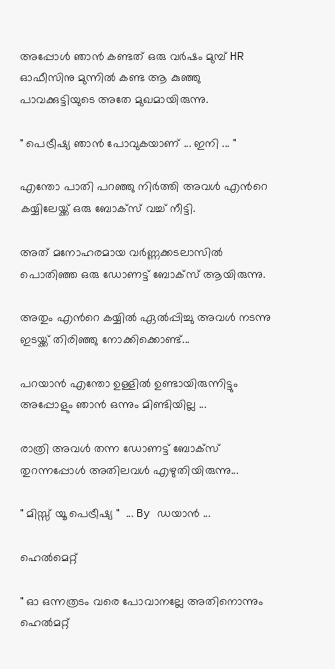അപ്പോള്‍ ഞാന്‍ കണ്ടത് ഒരു വര്‍ഷം മുമ്പ് HR ഓഫീസിനു മുന്നില്‍ കണ്ട ആ കുഞ്ഞു പാവക്കുട്ടിയുടെ അതേ മുഖമായിരുന്നു.

" പെട്രീഷ്യ ഞാന്‍ പോവുകയാണ് ... ഇനി ... "

എന്തോ പാതി പറഞ്ഞു നിര്‍ത്തി അവള്‍ എന്‍റെ കയ്യിലേയ്ക്ക് ഒരു ബോക്സ്‌ വച്ച് നീട്ടി.

അത് മനോഹരമായ വര്‍ണ്ണക്കടലാസില്‍ പൊതിഞ്ഞ ഒരു ഡോണട്ട് ബോക്സ്‌ ആയിരുന്നു.

അതും എന്‍റെ കയ്യില്‍ ഏല്‍പ്പിച്ചു അവള്‍ നടന്നു ഇടയ്ക്ക് തിരിഞ്ഞു നോക്കിക്കൊണ്ട്...

പറയാൻ എന്തോ ഉള്ളിൽ ഉണ്ടായിരുന്നിട്ടും അപ്പോളും ഞാന്‍ ഒന്നും മിണ്ടിയില്ല ...

രാത്രി അവള്‍ തന്ന ഡോണട്ട് ബോക്സ്‌ തുറന്നപ്പോള്‍ അതിലവള്‍ എഴുതിയിരുന്നു...

" മിസ്സ് യൂ പെട്രീഷ്യ "  ... By ഡയാൻ ...

ഹെൽമെറ്റ്

" ഓ ഒന്നത്രടം വരെ പോവാനല്ലേ അതിനൊന്നും ഹെൽമറ്റ്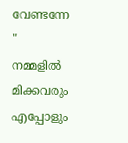വേണ്ടന്നേ " നമ്മളിൽ മിക്കവരും എപ്പോളും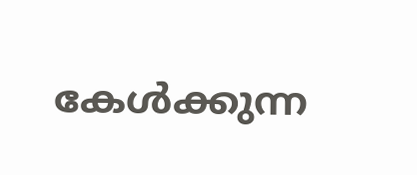കേൾക്കുന്ന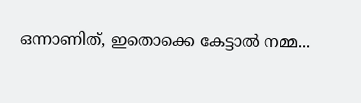ഒന്നാണിത്, ഇതൊക്കെ കേട്ടാൽ നമ്മ...